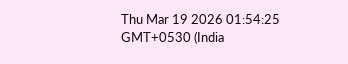Thu Mar 19 2026 01:54:25 GMT+0530 (India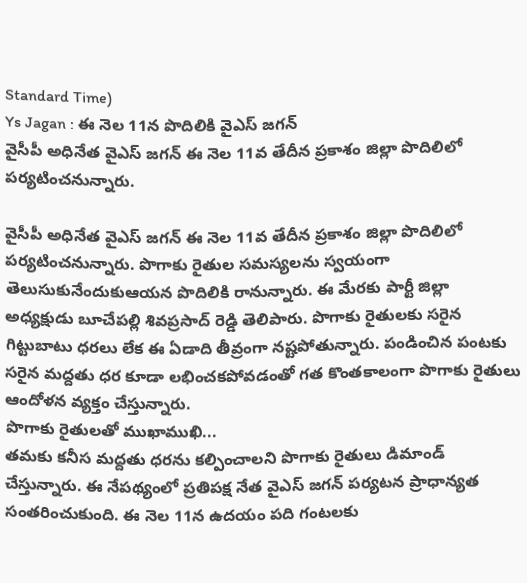Standard Time)
Ys Jagan : ఈ నెల 11న పొదిలికి వైఎస్ జగన్
వైసీపీ అధినేత వైఎస్ జగన్ ఈ నెల 11వ తేదీన ప్రకాశం జిల్లా పొదిలిలో పర్యటించనున్నారు.

వైసీపీ అధినేత వైఎస్ జగన్ ఈ నెల 11వ తేదీన ప్రకాశం జిల్లా పొదిలిలో పర్యటించనున్నారు. పొగాకు రైతుల సమస్యలను స్వయంగా తెలుసుకునేందుకుఆయన పొదిలికి రానున్నారు. ఈ మేరకు పార్టీ జిల్లా అధ్యక్షుడు బూచేపల్లి శివప్రసాద్ రెడ్డి తెలిపారు. పొగాకు రైతులకు సరైన గిట్టుబాటు ధరలు లేక ఈ ఏడాది తీవ్రంగా నష్టపోతున్నారు. పండించిన పంటకు సరైన మద్దతు ధర కూడా లభించకపోవడంతో గత కొంతకాలంగా పొగాకు రైతులు ఆందోళన వ్యక్తం చేస్తున్నారు.
పొగాకు రైతులతో ముఖాముఖి...
తమకు కనీస మద్దతు ధరను కల్పించాలని పొగాకు రైతులు డిమాండ్ చేస్తున్నారు. ఈ నేపథ్యంలో ప్రతిపక్ష నేత వైఎస్ జగన్ పర్యటన ప్రాధాన్యత సంతరించుకుంది. ఈ నెల 11న ఉదయం పది గంటలకు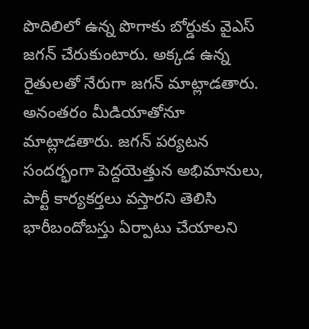పొదిలిలో ఉన్న పొగాకు బోర్డుకు వైఎస్ జగన్ చేరుకుంటారు. అక్కడ ఉన్న రైతులతో నేరుగా జగన్ మాట్లాడతారు. అనంతరం మీడియాతోనూ మాట్లాడతారు. జగన్ పర్యటన సందర్భంగా పెద్దయెత్తున అభిమానులు, పార్టీ కార్యకర్తలు వస్తారని తెలిసి భారీబందోబస్తు ఏర్పాటు చేయాలని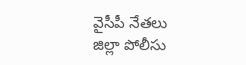వైసీపీ నేతలు జిల్లా పోలీసు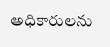అధికారులను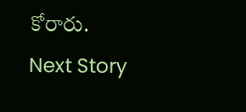కోరారు.
Next Story